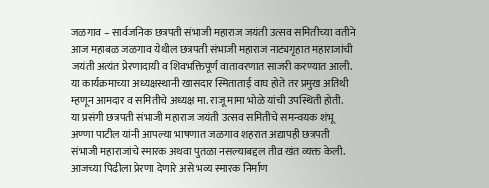जळगाव – सार्वजनिक छत्रपती संभाजी महाराज जयंती उत्सव समितीच्या वतीने आज महाबळ जळगाव येथील छत्रपती संभाजी महाराज नाट्यगृहात महाराजांची जयंती अत्यंत प्रेरणादायी व शिवभक्तिपूर्ण वातावरणात साजरी करण्यात आली. या कार्यक्रमाच्या अध्यक्षस्थानी खासदार स्मिताताई वाघ होते तर प्रमुख अतिथी म्हणून आमदार व समितीचे अध्यक्ष मा. राजू मामा भोळे यांची उपस्थिती होती.
या प्रसंगी छत्रपती संभाजी महाराज जयंती उत्सव समितीचे समन्वयक शंभू अण्णा पाटील यांनी आपल्या भाषणात जळगाव शहरात अद्यापही छत्रपती संभाजी महाराजांचे स्मारक अथवा पुतळा नसल्याबद्दल तीव्र खंत व्यक्त केली. आजच्या पिढीला प्रेरणा देणारे असे भव्य स्मारक निर्माण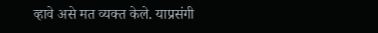व्हावे असे मत व्यक्त केले. याप्रसंगी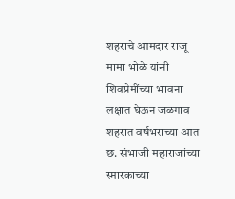शहराचे आमदार राजू मामा भोळे यांनी शिवप्रेमींच्या भावना लक्षात घेऊन जळगाव शहरात वर्षभराच्या आत छ. संभाजी महाराजांच्या स्मारकाच्या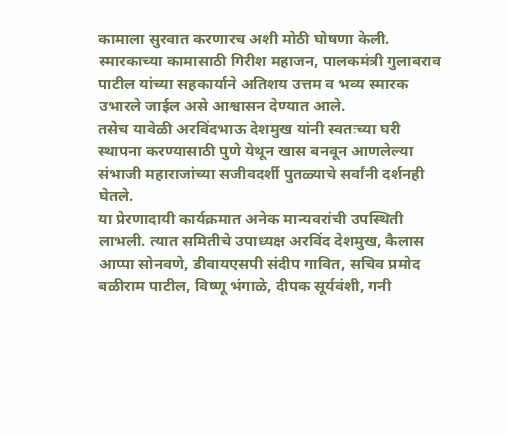कामाला सुरवात करणारच अशी मोठी घोषणा केली. स्मारकाच्या कामासाठी गिरीश महाजन, पालकमंत्री गुलाबराव पाटील यांच्या सहकार्याने अतिशय उत्तम व भव्य स्मारक उभारले जाईल असे आश्वासन देण्यात आले.
तसेच यावेळी अरविंदभाऊ देशमुख यांनी स्वतःच्या घरी स्थापना करण्यासाठी पुणे येथून खास बनवून आणलेल्या संभाजी महाराजांच्या सजीवदर्शी पुतळ्याचे सर्वांनी दर्शनही घेतले.
या प्रेरणादायी कार्यक्रमात अनेक मान्यवरांची उपस्थिती लाभली. त्यात समितीचे उपाध्यक्ष अरविंद देशमुख, कैलास आप्पा सोनवणे, डीवायएसपी संदीप गावित, सचिव प्रमोद बळीराम पाटील, विष्णू भंगाळे, दीपक सूर्यवंशी, गनी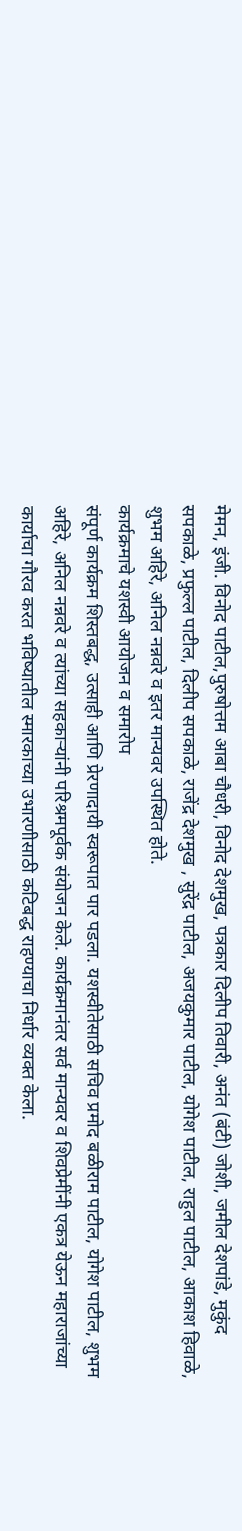मेमन, इंजी. विनोद पाटील,पुरुषोत्तम आबा चौधरी, विनोद देशमुख, पत्रकार दिलीप तिवारी, अनंत (बंटी) जोशी, जमील देशपांडे, मुकुंद सपकाळे, प्रफुल्ल पाटील, दिलीप सपकाळे, राजेंद्र देशमुख , सुरेंद्र पाटील, अजयकुमार पाटील, योगेश पाटील, राहुल पाटील, आकाश हिवाळे, शुभम अहिरे, अनिल नन्नवरे व इतर मान्यवर उपस्थित होते.
कार्यक्रमाचे यशस्वी आयोजन व समारोप
संपूर्ण कार्यक्रम शिस्तबद्ध, उत्साही आणि प्रेरणादायी स्वरूपात पार पडला. यशस्वीतेसाठी सचिव प्रमोद बळीराम पाटील, योगेश पाटील, शुभम अहिरे, अनिल नन्नवरे व त्यांच्या सहकाऱ्यांनी परिश्रमपूर्वक संयोजन केले. कार्यक्रमानंतर सर्व मान्यवर व शिवप्रेमींनी एकत्र येऊन महाराजांच्या कार्याचा गौरव करत भविष्यातील स्मारकाच्या उभारणीसाठी कटिबद्ध राहण्याचा निर्धार व्यक्त केला.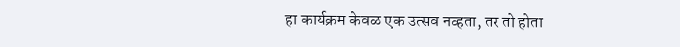हा कार्यक्रम केवळ एक उत्सव नव्हता, तर तो होता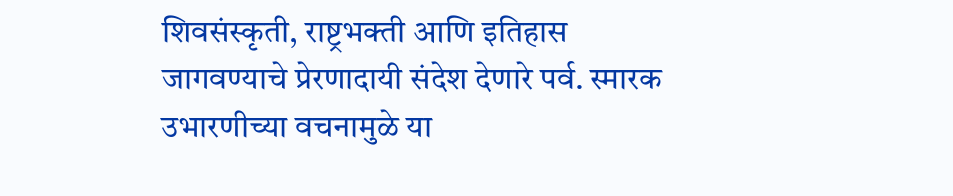शिवसंस्कृती, राष्ट्रभक्ती आणि इतिहास जागवण्याचे प्रेरणादायी संदेश देणारे पर्व. स्मारक उभारणीच्या वचनामुळे या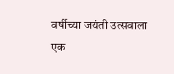वर्षीच्या जयंती उत्सवाला एक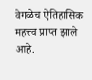वेगळेच ऐतिहासिक महत्त्व प्राप्त झाले आहे.